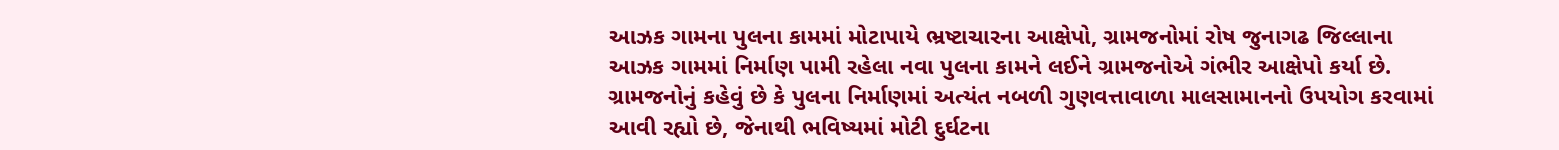આઝક ગામના પુલના કામમાં મોટાપાયે ભ્રષ્ટાચારના આક્ષેપો, ગ્રામજનોમાં રોષ જુનાગઢ જિલ્લાના આઝક ગામમાં નિર્માણ પામી રહેલા નવા પુલના કામને લઈને ગ્રામજનોએ ગંભીર આક્ષેપો કર્યા છે. ગ્રામજનોનું કહેવું છે કે પુલના નિર્માણમાં અત્યંત નબળી ગુણવત્તાવાળા માલસામાનનો ઉપયોગ કરવામાં આવી રહ્યો છે, જેનાથી ભવિષ્યમાં મોટી દુર્ઘટના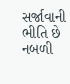સર્જાવાની ભીતિ છે નબળી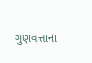ગુણવત્તાના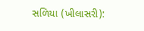સળિયા (ખીલાસરી):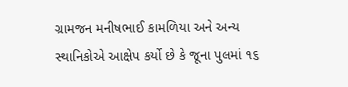ગ્રામજન મનીષભાઈ કામળિયા અને અન્ય સ્થાનિકોએ આક્ષેપ કર્યો છે કે જૂના પુલમાં ૧૬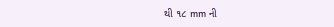થી ૧૮ mm ની